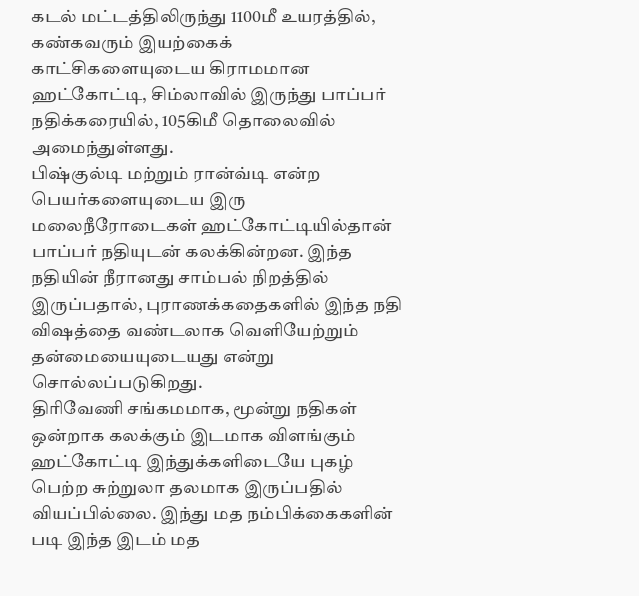கடல் மட்டத்திலிருந்து 1100மீ உயரத்தில், கண்கவரும் இயற்கைக் காட்சிகளையுடைய கிராமமான ஹட்கோட்டி, சிம்லாவில் இருந்து பாப்பர் நதிக்கரையில், 105கிமீ தொலைவில் அமைந்துள்ளது.
பிஷ்குல்டி மற்றும் ரான்வ்டி என்ற பெயர்களையுடைய இரு மலைநீரோடைகள் ஹட்கோட்டியில்தான் பாப்பர் நதியுடன் கலக்கின்றன. இந்த நதியின் நீரானது சாம்பல் நிறத்தில் இருப்பதால், புராணக்கதைகளில் இந்த நதி விஷத்தை வண்டலாக வெளியேற்றும் தன்மையையுடையது என்று சொல்லப்படுகிறது.
திரிவேணி சங்கமமாக, மூன்று நதிகள் ஒன்றாக கலக்கும் இடமாக விளங்கும் ஹட்கோட்டி இந்துக்களிடையே புகழ் பெற்ற சுற்றுலா தலமாக இருப்பதில் வியப்பில்லை. இந்து மத நம்பிக்கைகளின் படி இந்த இடம் மத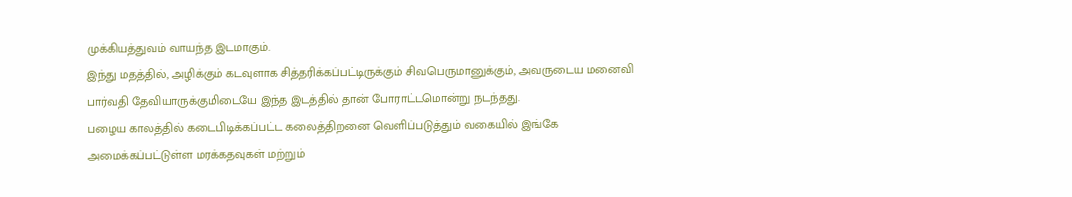முக்கியத்துவம் வாயந்த இடமாகும்.
இந்து மதத்தில், அழிக்கும் கடவுளாக சித்தரிக்கப்பட்டிருக்கும் சிவபெருமானுக்கும், அவருடைய மனைவி பார்வதி தேவியாருக்குமிடையே இந்த இடத்தில் தான் போராட்டமொன்று நடந்தது.
பழைய காலத்தில் கடைபிடிக்கப்பட்ட கலைத்திறனை வெளிப்படுத்தும் வகையில் இங்கே அமைக்கப்பட்டுள்ள மரக்கதவுகள் மற்றும்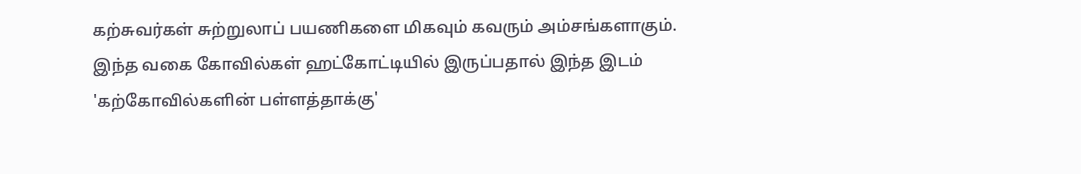கற்சுவர்கள் சுற்றுலாப் பயணிகளை மிகவும் கவரும் அம்சங்களாகும்.
இந்த வகை கோவில்கள் ஹட்கோட்டியில் இருப்பதால் இந்த இடம் 'கற்கோவில்களின் பள்ளத்தாக்கு'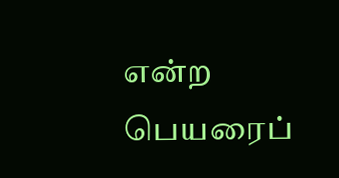என்ற பெயரைப்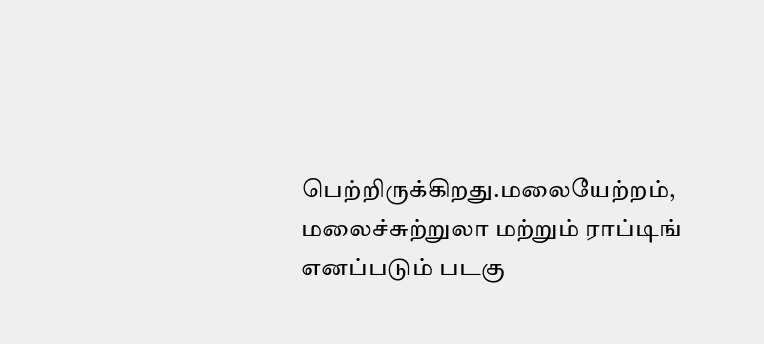பெற்றிருக்கிறது.மலையேற்றம், மலைச்சுற்றுலா மற்றும் ராப்டிங் எனப்படும் படகு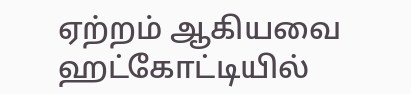ஏற்றம் ஆகியவை ஹட்கோட்டியில்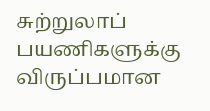சுற்றுலாப் பயணிகளுக்கு விருப்பமான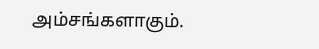அம்சங்களாகும்.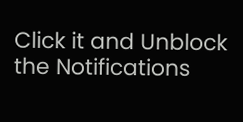Click it and Unblock the Notifications